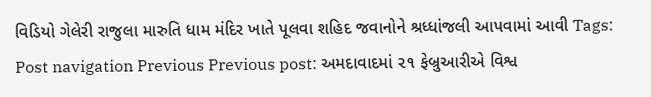વિડિયો ગેલેરી રાજુલા મારુતિ ધામ મંદિર ખાતે પૂલવા શહિદ જવાનોને શ્રધ્ધાંજલી આપવામાં આવી Tags: Post navigation Previous Previous post: અમદાવાદમાં ૨૧ ફેબ્રુઆરીએ વિશ્વ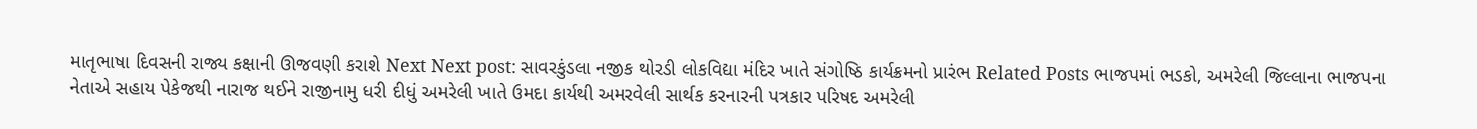માતૃભાષા દિવસની રાજ્ય કક્ષાની ઊજવણી કરાશે Next Next post: સાવરકુંડલા નજીક થોરડી લોકવિદ્યા મંદિર ખાતે સંગોષ્ઠિ કાર્યક્રમનો પ્રારંભ Related Posts ભાજપમાં ભડકો, અમરેલી જિલ્લાના ભાજપના નેતાએ સહાય પેકેજથી નારાજ થઈને રાજીનામુ ધરી દીધું અમરેલી ખાતે ઉમદા કાર્યથી અમરવેલી સાર્થક કરનારની પત્રકાર પરિષદ અમરેલી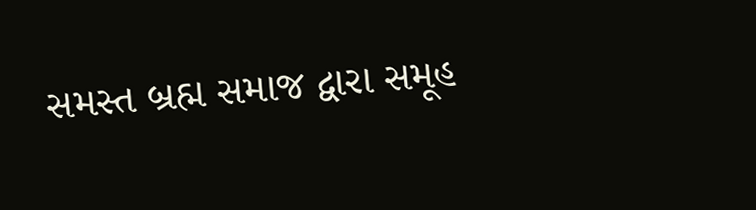સમસ્ત બ્રહ્મ સમાજ દ્વારા સમૂહ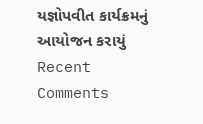યજ્ઞોપવીત કાર્યક્રમનું આયોજન કરાયું
Recent Comments